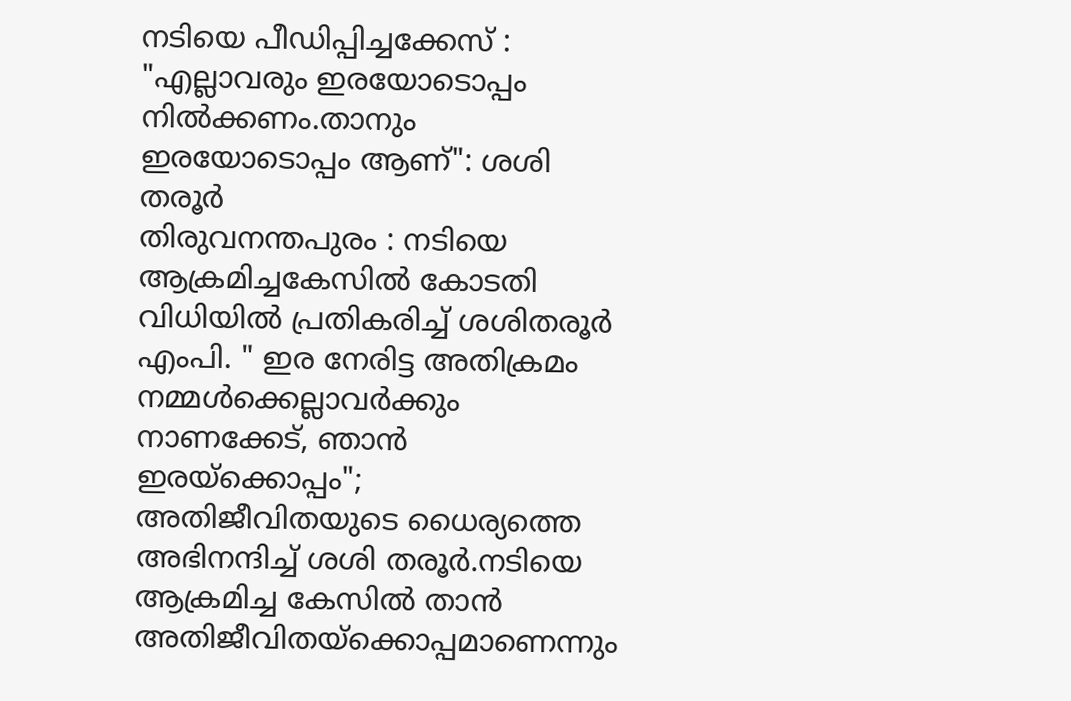നടിയെ പീഡിപ്പിച്ചക്കേസ് : "എല്ലാവരും ഇരയോടൊപ്പം നിൽക്കണം.താനും ഇരയോടൊപ്പം ആണ്": ശശി തരൂർ
തിരുവനന്തപുരം : നടിയെ ആക്രമിച്ചകേസിൽ കോടതി വിധിയിൽ പ്രതികരിച്ച് ശശിതരൂർ എംപി. " ഇര നേരിട്ട അതിക്രമം നമ്മൾക്കെല്ലാവർക്കും നാണക്കേട്, ഞാൻ ഇരയ്ക്കൊപ്പം"; അതിജീവിതയുടെ ധൈര്യത്തെ അഭിനന്ദിച്ച് ശശി തരൂർ.നടിയെ ആക്രമിച്ച കേസിൽ താൻ അതിജീവിതയ്ക്കൊപ്പമാണെന്നും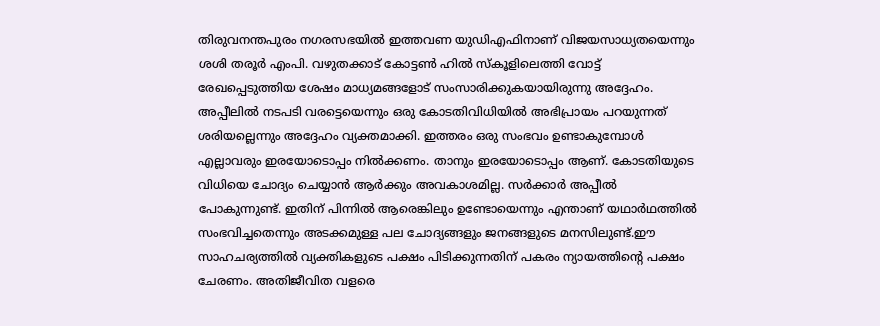തിരുവനന്തപുരം നഗരസഭയിൽ ഇത്തവണ യുഡിഎഫിനാണ് വിജയസാധ്യതയെന്നും ശശി തരൂർ എംപി. വഴുതക്കാട് കോട്ടൺ ഹിൽ സ്കൂളിലെത്തി വോട്ട് രേഖപ്പെടുത്തിയ ശേഷം മാധ്യമങ്ങളോട് സംസാരിക്കുകയായിരുന്നു അദ്ദേഹം.
അപ്പീലിൽ നടപടി വരട്ടെയെന്നും ഒരു കോടതിവിധിയിൽ അഭിപ്രായം പറയുന്നത് ശരിയല്ലെന്നും അദ്ദേഹം വ്യക്തമാക്കി. ഇത്തരം ഒരു സംഭവം ഉണ്ടാകുമ്പോൾ എല്ലാവരും ഇരയോടൊപ്പം നിൽക്കണം. താനും ഇരയോടൊപ്പം ആണ്. കോടതിയുടെ വിധിയെ ചോദ്യം ചെയ്യാൻ ആർക്കും അവകാശമില്ല. സർക്കാർ അപ്പീൽ പോകുന്നുണ്ട്. ഇതിന് പിന്നിൽ ആരെങ്കിലും ഉണ്ടോയെന്നും എന്താണ് യഥാർഥത്തിൽ സംഭവിച്ചതെന്നും അടക്കമുള്ള പല ചോദ്യങ്ങളും ജനങ്ങളുടെ മനസിലുണ്ട്.ഈ സാഹചര്യത്തിൽ വ്യക്തികളുടെ പക്ഷം പിടിക്കുന്നതിന് പകരം ന്യായത്തിൻ്റെ പക്ഷം ചേരണം. അതിജീവിത വളരെ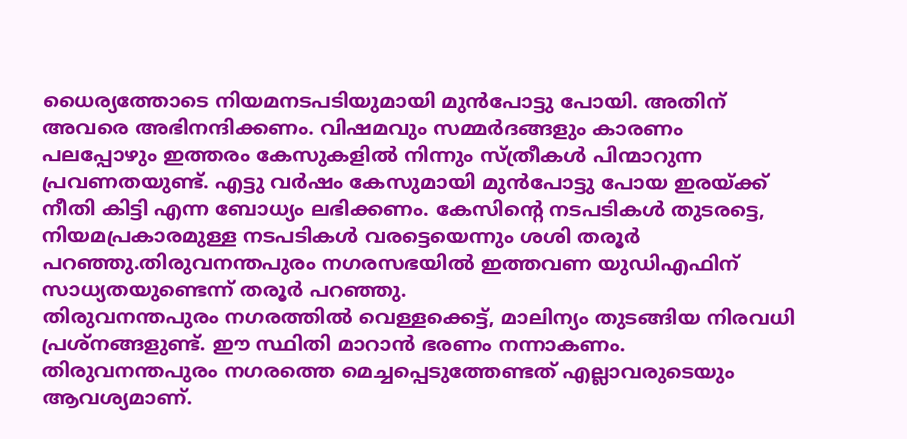ധൈര്യത്തോടെ നിയമനടപടിയുമായി മുൻപോട്ടു പോയി. അതിന് അവരെ അഭിനന്ദിക്കണം. വിഷമവും സമ്മർദങ്ങളും കാരണം പലപ്പോഴും ഇത്തരം കേസുകളിൽ നിന്നും സ്ത്രീകൾ പിന്മാറുന്ന പ്രവണതയുണ്ട്. എട്ടു വർഷം കേസുമായി മുൻപോട്ടു പോയ ഇരയ്ക്ക് നീതി കിട്ടി എന്ന ബോധ്യം ലഭിക്കണം. കേസിൻ്റെ നടപടികൾ തുടരട്ടെ, നിയമപ്രകാരമുള്ള നടപടികൾ വരട്ടെയെന്നും ശശി തരൂർ പറഞ്ഞു.തിരുവനന്തപുരം നഗരസഭയിൽ ഇത്തവണ യുഡിഎഫിന് സാധ്യതയുണ്ടെന്ന് തരൂർ പറഞ്ഞു.
തിരുവനന്തപുരം നഗരത്തിൽ വെള്ളക്കെട്ട്, മാലിന്യം തുടങ്ങിയ നിരവധി പ്രശ്നങ്ങളുണ്ട്. ഈ സ്ഥിതി മാറാൻ ഭരണം നന്നാകണം. തിരുവനന്തപുരം നഗരത്തെ മെച്ചപ്പെടുത്തേണ്ടത് എല്ലാവരുടെയും ആവശ്യമാണ്.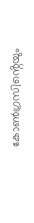കോൺഗ്രസിൻ്റെയും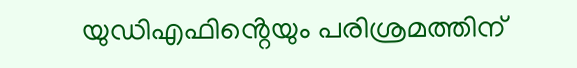യുഡിഎഫിൻ്റെയും പരിശ്രമത്തിന്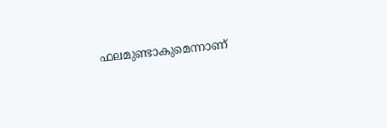ഫലമുണ്ടാകുമെന്നാണ്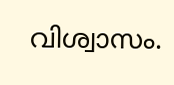വിശ്വാസം.